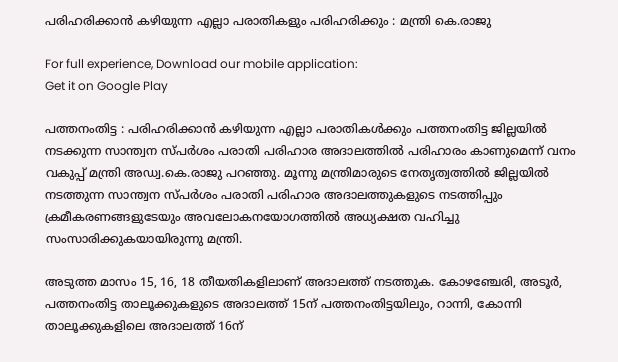പരിഹരിക്കാന്‍ കഴിയുന്ന എല്ലാ പരാതികളും പരിഹരിക്കും : മന്ത്രി കെ.രാജു

For full experience, Download our mobile application:
Get it on Google Play

പത്തനംതിട്ട : പരിഹരിക്കാന്‍ കഴിയുന്ന എല്ലാ പരാതികള്‍ക്കും പത്തനംതിട്ട ജില്ലയില്‍ നടക്കുന്ന സാന്ത്വന സ്പര്‍ശം പരാതി പരിഹാര അദാലത്തില്‍ പരിഹാരം കാണുമെന്ന് വനം വകുപ്പ് മന്ത്രി അഡ്വ.കെ.രാജു പറഞ്ഞു. മൂന്നു മന്ത്രിമാരുടെ നേതൃത്വത്തില്‍ ജില്ലയില്‍ നടത്തുന്ന സാന്ത്വന സ്പര്‍ശം പരാതി പരിഹാര അദാലത്തുകളുടെ നടത്തിപ്പും ക്രമീകരണങ്ങളുടേയും അവലോകനയോഗത്തില്‍ അധ്യക്ഷത വഹിച്ചു സംസാരിക്കുകയായിരുന്നു മന്ത്രി.

അടുത്ത മാസം 15, 16, 18 തീയതികളിലാണ് അദാലത്ത് നടത്തുക. കോഴഞ്ചേരി, അടൂര്‍, പത്തനംതിട്ട താലൂക്കുകളുടെ അദാലത്ത് 15ന് പത്തനംതിട്ടയിലും, റാന്നി, കോന്നി താലൂക്കുകളിലെ അദാലത്ത് 16ന്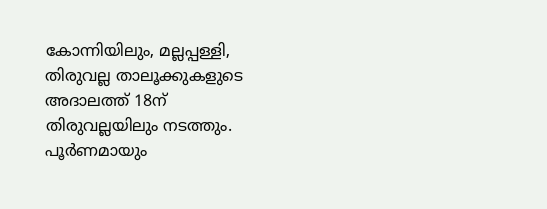കോന്നിയിലും, മല്ലപ്പള്ളി, തിരുവല്ല താലൂക്കുകളുടെ അദാലത്ത് 18ന് തിരുവല്ലയിലും നടത്തും. പൂര്‍ണമായും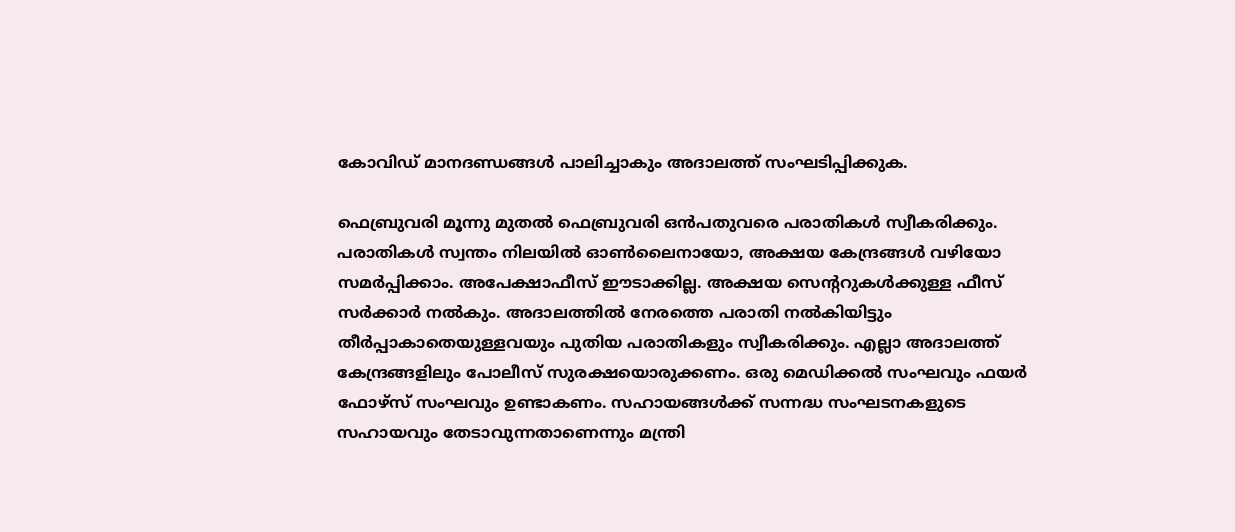കോവിഡ് മാനദണ്ഡങ്ങള്‍ പാലിച്ചാകും അദാലത്ത് സംഘടിപ്പിക്കുക.

ഫെബ്രുവരി മൂന്നു മുതല്‍ ഫെബ്രുവരി ഒന്‍പതുവരെ പരാതികള്‍ സ്വീകരിക്കും. പരാതികള്‍ സ്വന്തം നിലയില്‍ ഓണ്‍ലൈനായോ, അക്ഷയ കേന്ദ്രങ്ങള്‍ വഴിയോ സമര്‍പ്പിക്കാം. അപേക്ഷാഫീസ് ഈടാക്കില്ല. അക്ഷയ സെന്ററുകള്‍ക്കുള്ള ഫീസ് സര്‍ക്കാര്‍ നല്‍കും. അദാലത്തില്‍ നേരത്തെ പരാതി നല്‍കിയിട്ടും തീര്‍പ്പാകാതെയുള്ളവയും പുതിയ പരാതികളും സ്വീകരിക്കും. എല്ലാ അദാലത്ത് കേന്ദ്രങ്ങളിലും പോലീസ് സുരക്ഷയൊരുക്കണം. ഒരു മെഡിക്കല്‍ സംഘവും ഫയര്‍ ഫോഴ്‌സ് സംഘവും ഉണ്ടാകണം. സഹായങ്ങള്‍ക്ക് സന്നദ്ധ സംഘടനകളുടെ സഹായവും തേടാവുന്നതാണെന്നും മന്ത്രി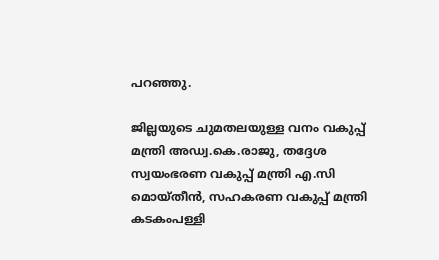പറഞ്ഞു.

ജില്ലയുടെ ചുമതലയുള്ള വനം വകുപ്പ് മന്ത്രി അഡ്വ.കെ.രാജു, തദ്ദേശ സ്വയംഭരണ വകുപ്പ് മന്ത്രി എ.സി മൊയ്തീന്‍, സഹകരണ വകുപ്പ് മന്ത്രി കടകംപള്ളി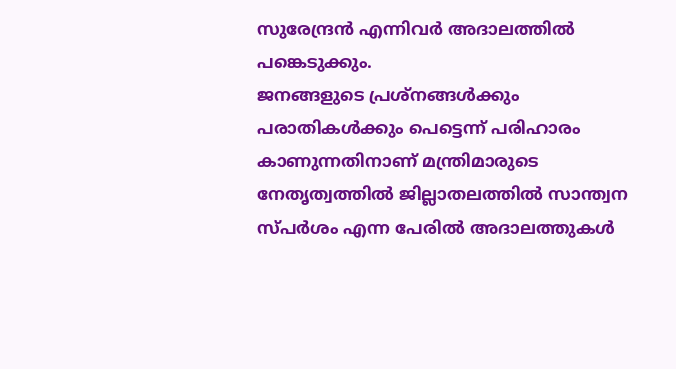സുരേന്ദ്രന്‍ എന്നിവര്‍ അദാലത്തില്‍ പങ്കെടുക്കും.
ജനങ്ങളുടെ പ്രശ്‌നങ്ങള്‍ക്കും പരാതികള്‍ക്കും പെട്ടെന്ന് പരിഹാരം കാണുന്നതിനാണ് മന്ത്രിമാരുടെ നേതൃത്വത്തില്‍ ജില്ലാതലത്തില്‍ സാന്ത്വന സ്പര്‍ശം എന്ന പേരില്‍ അദാലത്തുകള്‍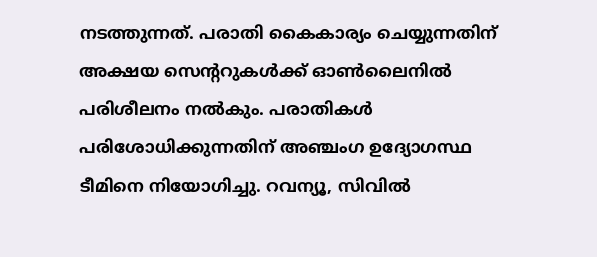നടത്തുന്നത്. പരാതി കൈകാര്യം ചെയ്യുന്നതിന് അക്ഷയ സെന്ററുകള്‍ക്ക് ഓണ്‍ലൈനില്‍ പരിശീലനം നല്‍കും. പരാതികള്‍ പരിശോധിക്കുന്നതിന് അഞ്ചംഗ ഉദ്യോഗസ്ഥ ടീമിനെ നിയോഗിച്ചു. റവന്യൂ, സിവില്‍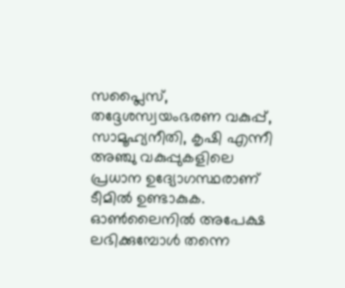സപ്ലൈസ്, തദ്ദേശസ്വയംഭരണ വകുപ്പ്, സാമൂഹ്യനീതി, കൃഷി എന്നീ അഞ്ചു വകുപ്പുകളിലെ പ്രധാന ഉദ്യോഗസ്ഥരാണ് ടീമില്‍ ഉണ്ടാകുക. ഓണ്‍ലൈനില്‍ അപേക്ഷ ലഭിക്കുമ്പോള്‍ തന്നെ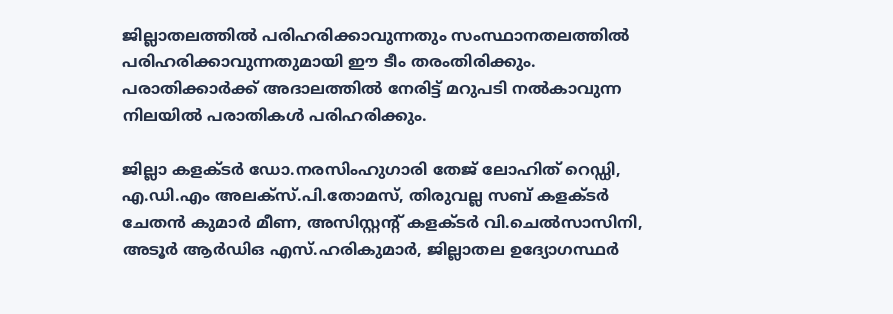ജില്ലാതലത്തില്‍ പരിഹരിക്കാവുന്നതും സംസ്ഥാനതലത്തില്‍ പരിഹരിക്കാവുന്നതുമായി ഈ ടീം തരംതിരിക്കും. പരാതിക്കാര്‍ക്ക് അദാലത്തില്‍ നേരിട്ട് മറുപടി നല്‍കാവുന്ന നിലയില്‍ പരാതികള്‍ പരിഹരിക്കും.

ജില്ലാ കളക്ടര്‍ ഡോ.നരസിംഹുഗാരി തേജ് ലോഹിത് റെഡ്ഡി, എ.ഡി.എം അലക്‌സ്.പി.തോമസ്, തിരുവല്ല സബ് കളക്ടര്‍ ചേതന്‍ കുമാര്‍ മീണ, അസിസ്റ്റന്റ് കളക്ടര്‍ വി.ചെല്‍സാസിനി, അടൂര്‍ ആര്‍ഡിഒ എസ്.ഹരികുമാര്‍, ജില്ലാതല ഉദ്യോഗസ്ഥര്‍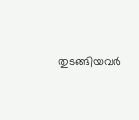തുടങ്ങിയവര്‍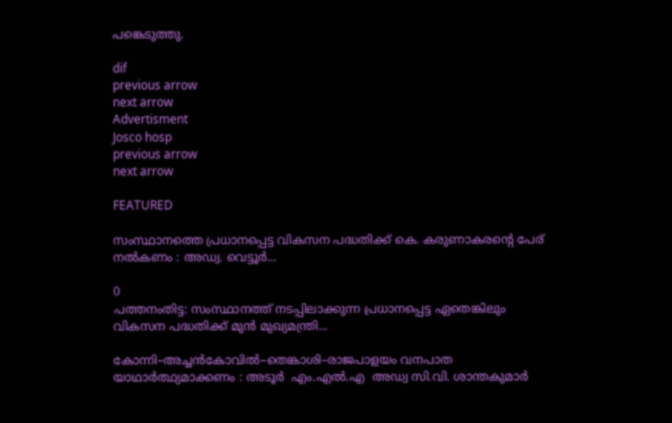പങ്കെടുത്തു.

dif
previous arrow
next arrow
Advertisment
Josco hosp
previous arrow
next arrow

FEATURED

സംസ്ഥാനത്തെ പ്രധാനപ്പെട്ട വികസന പദ്ധതിക്ക് കെ. കരുണാകരന്റെ പേര് നൽകണം : അഡ്വ. വെട്ടൂർ...

0
പത്തനംതിട്ട: സംസ്ഥാനത്ത് നടപ്പിലാക്കുന്ന പ്രധാനപ്പെട്ട ഏതെങ്കിലും വികസന പദ്ധതിക്ക് മുൻ മുഖ്യമന്ത്രി...

കോന്നി–അച്ചൻകോവിൽ–തെങ്കാശി–രാജപാളയം വനപാത യാഥാർത്ഥ്യമാക്കണം : അടൂര്‍  എം.എൽ.എ  അഡ്വ സി.വി. ശാന്തകുമാർ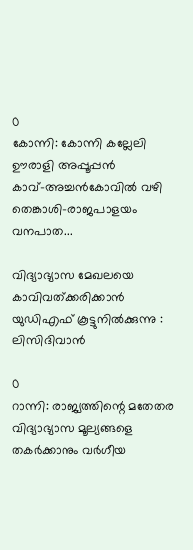0
കോന്നി: കോന്നി കല്ലേലി ഊരാളി അപ്പൂപ്പൻ കാവ്–അച്ചൻകോവിൽ വഴി തെങ്കാശി–രാജപാളയം വനപാത...

വിദ്യാഭ്യാസ മേഖലയെ കാവിവത്ക്കരിക്കാന്‍ യുഡിഎഫ് കൂട്ടുനില്‍ക്കുന്നു : ലിസിദിവാന്‍

0
റാന്നി: രാജ്യത്തിന്റെ മതേതര വിദ്യാഭ്യാസ മൂല്യങ്ങളെ തകർക്കാനും വർഗീയ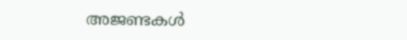അജണ്ടകൾ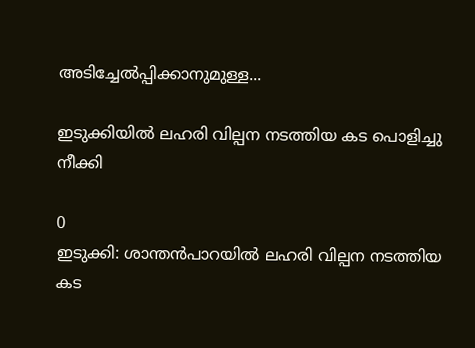അടിച്ചേൽപ്പിക്കാനുമുള്ള...

ഇടുക്കിയിൽ ലഹരി വില്പന നടത്തിയ കട പൊളിച്ചു നീക്കി

0
ഇടുക്കി: ശാന്തൻപാറയിൽ ലഹരി വില്പന നടത്തിയ കട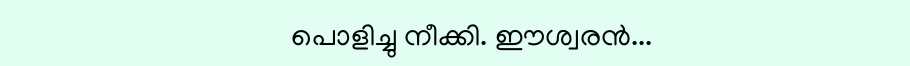പൊളിച്ചു നീക്കി. ഈശ്വരൻ...